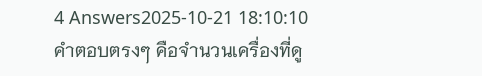4 Answers2025-10-21 18:10:10
คำตอบตรงๆ คือจำนวนเครื่องที่ดู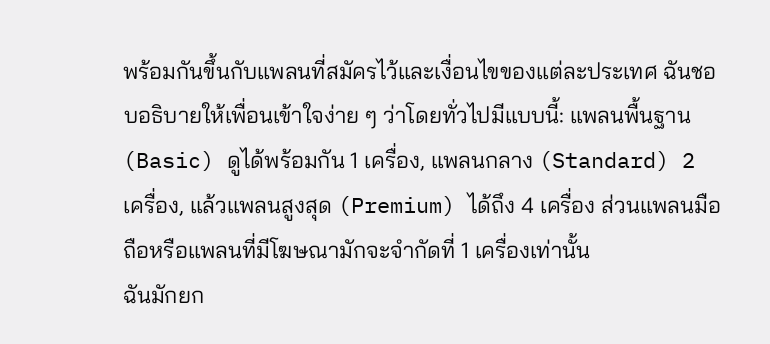พร้อมกันขึ้นกับแพลนที่สมัครไว้และเงื่อนไขของแต่ละประเทศ ฉันชอบอธิบายให้เพื่อนเข้าใจง่าย ๆ ว่าโดยทั่วไปมีแบบนี้: แพลนพื้นฐาน (Basic) ดูได้พร้อมกัน 1 เครื่อง, แพลนกลาง (Standard) 2 เครื่อง, แล้วแพลนสูงสุด (Premium) ได้ถึง 4 เครื่อง ส่วนแพลนมือถือหรือแพลนที่มีโฆษณามักจะจำกัดที่ 1 เครื่องเท่านั้น
ฉันมักยก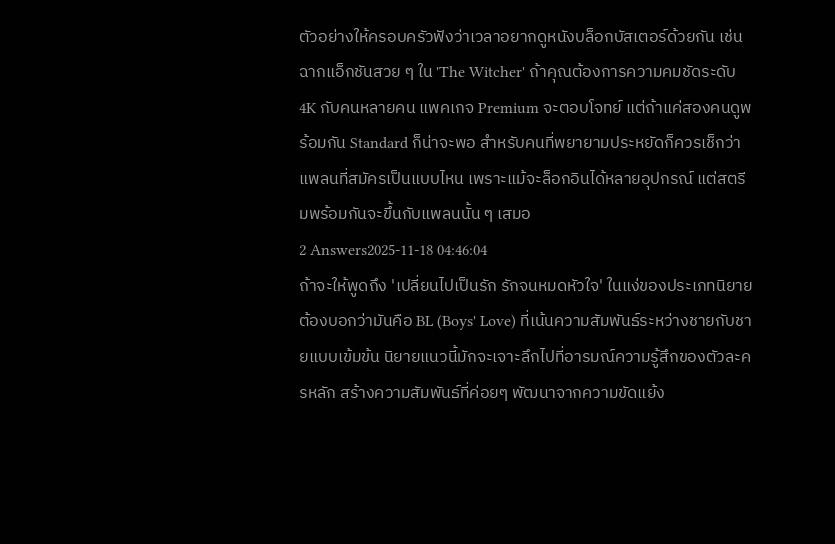ตัวอย่างให้ครอบครัวฟังว่าเวลาอยากดูหนังบล็อกบัสเตอร์ด้วยกัน เช่นฉากแอ็กชันสวย ๆ ใน 'The Witcher' ถ้าคุณต้องการความคมชัดระดับ 4K กับคนหลายคน แพคเกจ Premium จะตอบโจทย์ แต่ถ้าแค่สองคนดูพร้อมกัน Standard ก็น่าจะพอ สำหรับคนที่พยายามประหยัดก็ควรเช็กว่าแพลนที่สมัครเป็นแบบไหน เพราะแม้จะล็อกอินได้หลายอุปกรณ์ แต่สตรีมพร้อมกันจะขึ้นกับแพลนนั้น ๆ เสมอ
2 Answers2025-11-18 04:46:04
ถ้าจะให้พูดถึง 'เปลี่ยนไปเป็นรัก รักจนหมดหัวใจ' ในแง่ของประเภทนิยาย ต้องบอกว่ามันคือ BL (Boys' Love) ที่เน้นความสัมพันธ์ระหว่างชายกับชายแบบเข้มข้น นิยายแนวนี้มักจะเจาะลึกไปที่อารมณ์ความรู้สึกของตัวละครหลัก สร้างความสัมพันธ์ที่ค่อยๆ พัฒนาจากความขัดแย้ง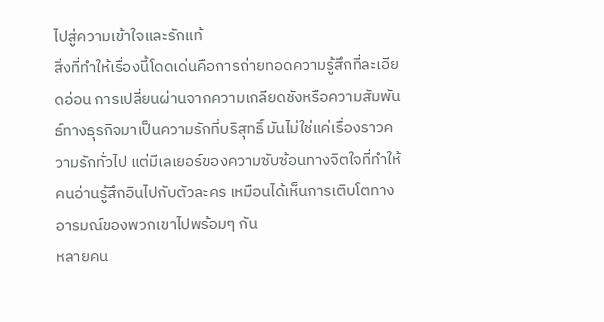ไปสู่ความเข้าใจและรักแท้
สิ่งที่ทำให้เรื่องนี้โดดเด่นคือการถ่ายทอดความรู้สึกที่ละเอียดอ่อน การเปลี่ยนผ่านจากความเกลียดชังหรือความสัมพันธ์ทางธุรกิจมาเป็นความรักที่บริสุทธิ์ มันไม่ใช่แค่เรื่องราวความรักทั่วไป แต่มีเลเยอร์ของความซับซ้อนทางจิตใจที่ทำให้คนอ่านรู้สึกอินไปกับตัวละคร เหมือนได้เห็นการเติบโตทางอารมณ์ของพวกเขาไปพร้อมๆ กัน
หลายคน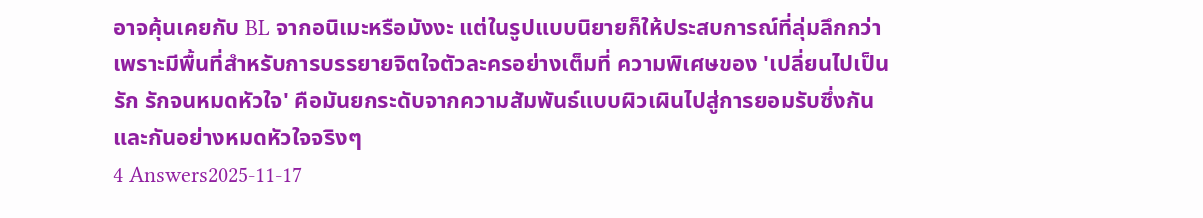อาจคุ้นเคยกับ BL จากอนิเมะหรือมังงะ แต่ในรูปแบบนิยายก็ให้ประสบการณ์ที่ลุ่มลึกกว่าเพราะมีพื้นที่สำหรับการบรรยายจิตใจตัวละครอย่างเต็มที่ ความพิเศษของ 'เปลี่ยนไปเป็นรัก รักจนหมดหัวใจ' คือมันยกระดับจากความสัมพันธ์แบบผิวเผินไปสู่การยอมรับซึ่งกันและกันอย่างหมดหัวใจจริงๆ
4 Answers2025-11-17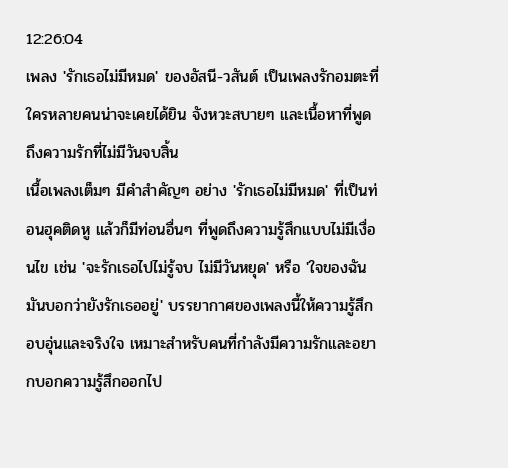12:26:04
เพลง 'รักเธอไม่มีหมด' ของอัสนี-วสันต์ เป็นเพลงรักอมตะที่ใครหลายคนน่าจะเคยได้ยิน จังหวะสบายๆ และเนื้อหาที่พูดถึงความรักที่ไม่มีวันจบสิ้น
เนื้อเพลงเต็มๆ มีคำสำคัญๆ อย่าง 'รักเธอไม่มีหมด' ที่เป็นท่อนฮุคติดหู แล้วก็มีท่อนอื่นๆ ที่พูดถึงความรู้สึกแบบไม่มีเงื่อนไข เช่น 'จะรักเธอไปไม่รู้จบ ไม่มีวันหยุด' หรือ 'ใจของฉันมันบอกว่ายังรักเธออยู่' บรรยากาศของเพลงนี้ให้ความรู้สึกอบอุ่นและจริงใจ เหมาะสำหรับคนที่กำลังมีความรักและอยากบอกความรู้สึกออกไป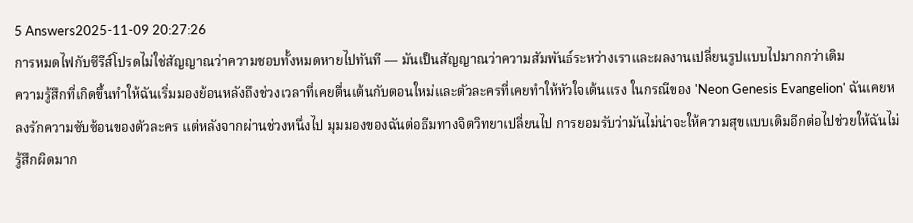5 Answers2025-11-09 20:27:26
การหมดไฟกับซีรีส์โปรดไม่ใช่สัญญาณว่าความชอบทั้งหมดหายไปทันที — มันเป็นสัญญาณว่าความสัมพันธ์ระหว่างเราและผลงานเปลี่ยนรูปแบบไปมากกว่าเดิม
ความรู้สึกที่เกิดขึ้นทำให้ฉันเริ่มมองย้อนหลังถึงช่วงเวลาที่เคยตื่นเต้นกับตอนใหม่และตัวละครที่เคยทำให้หัวใจเต้นแรง ในกรณีของ 'Neon Genesis Evangelion' ฉันเคยหลงรักความซับซ้อนของตัวละคร แต่หลังจากผ่านช่วงหนึ่งไป มุมมองของฉันต่อธีมทางจิตวิทยาเปลี่ยนไป การยอมรับว่ามันไม่น่าจะให้ความสุขแบบเดิมอีกต่อไปช่วยให้ฉันไม่รู้สึกผิดมาก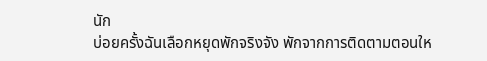นัก
บ่อยครั้งฉันเลือกหยุดพักจริงจัง พักจากการติดตามตอนให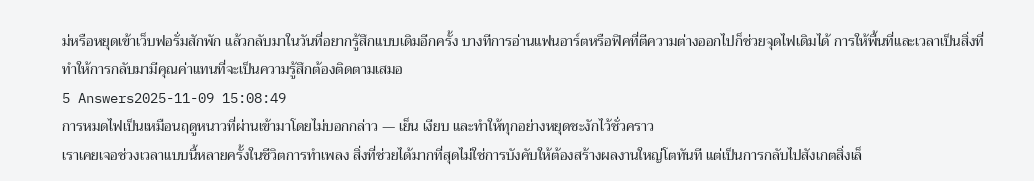ม่หรือหยุดเข้าเว็บฟอรั่มสักพัก แล้วกลับมาในวันที่อยากรู้สึกแบบเดิมอีกครั้ง บางทีการอ่านแฟนอาร์ตหรือฟิคที่ตีความต่างออกไปก็ช่วยจุดไฟเดิมได้ การให้พื้นที่และเวลาเป็นสิ่งที่ทำให้การกลับมามีคุณค่าแทนที่จะเป็นความรู้สึกต้องติดตามเสมอ
5 Answers2025-11-09 15:08:49
การหมดไฟเป็นเหมือนฤดูหนาวที่ผ่านเข้ามาโดยไม่บอกกล่าว — เย็น เงียบ และทำให้ทุกอย่างหยุดชะงักไว้ชั่วคราว
เราเคยเจอช่วงเวลาแบบนี้หลายครั้งในชีวิตการทำเพลง สิ่งที่ช่วยได้มากที่สุดไม่ใช่การบังคับให้ต้องสร้างผลงานใหญ่โตทันที แต่เป็นการกลับไปสังเกตสิ่งเล็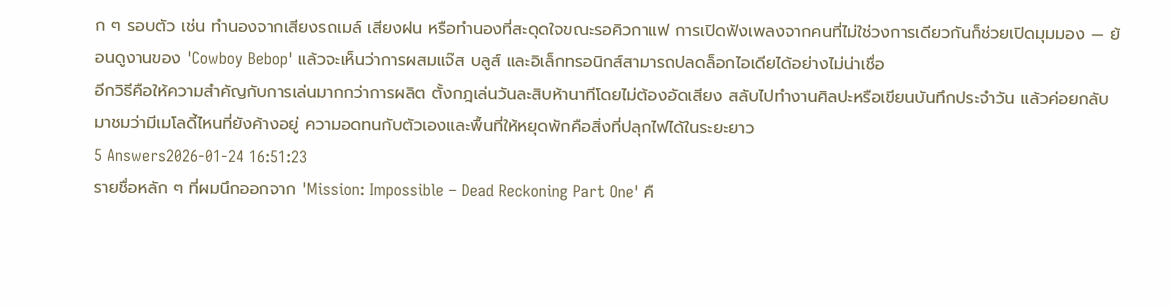ก ๆ รอบตัว เช่น ทำนองจากเสียงรถเมล์ เสียงฝน หรือทำนองที่สะดุดใจขณะรอคิวกาแฟ การเปิดฟังเพลงจากคนที่ไม่ใช่วงการเดียวกันก็ช่วยเปิดมุมมอง — ย้อนดูงานของ 'Cowboy Bebop' แล้วจะเห็นว่าการผสมแจ๊ส บลูส์ และอิเล็กทรอนิกส์สามารถปลดล็อกไอเดียได้อย่างไม่น่าเชื่อ
อีกวิธีคือให้ความสำคัญกับการเล่นมากกว่าการผลิต ตั้งกฎเล่นวันละสิบห้านาทีโดยไม่ต้องอัดเสียง สลับไปทำงานศิลปะหรือเขียนบันทึกประจำวัน แล้วค่อยกลับมาชมว่ามีเมโลดี้ไหนที่ยังค้างอยู่ ความอดทนกับตัวเองและพื้นที่ให้หยุดพักคือสิ่งที่ปลุกไฟได้ในระยะยาว
5 Answers2026-01-24 16:51:23
รายชื่อหลัก ๆ ที่ผมนึกออกจาก 'Mission: Impossible – Dead Reckoning Part One' คื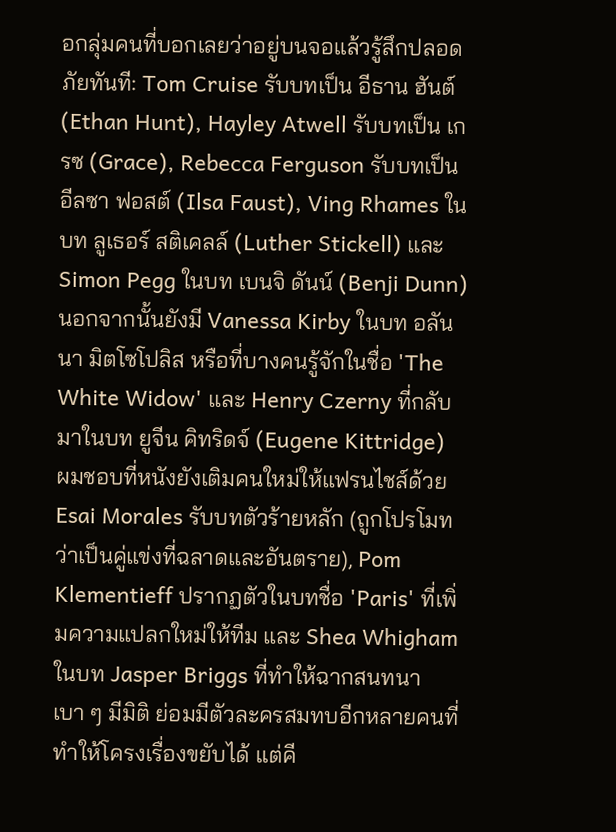อกลุ่มคนที่บอกเลยว่าอยู่บนจอแล้วรู้สึกปลอดภัยทันที: Tom Cruise รับบทเป็น อีธาน ฮันต์ (Ethan Hunt), Hayley Atwell รับบทเป็น เกรซ (Grace), Rebecca Ferguson รับบทเป็น อีลซา ฟอสต์ (Ilsa Faust), Ving Rhames ในบท ลูเธอร์ สติเคลล์ (Luther Stickell) และ Simon Pegg ในบท เบนจิ ดันน์ (Benji Dunn) นอกจากนั้นยังมี Vanessa Kirby ในบท อลันนา มิตโซโปลิส หรือที่บางคนรู้จักในชื่อ 'The White Widow' และ Henry Czerny ที่กลับมาในบท ยูจีน คิทริดจ์ (Eugene Kittridge)
ผมชอบที่หนังยังเติมคนใหม่ให้แฟรนไชส์ด้วย Esai Morales รับบทตัวร้ายหลัก (ถูกโปรโมทว่าเป็นคู่แข่งที่ฉลาดและอันตราย), Pom Klementieff ปรากฏตัวในบทชื่อ 'Paris' ที่เพิ่มความแปลกใหม่ให้ทีม และ Shea Whigham ในบท Jasper Briggs ที่ทำให้ฉากสนทนาเบา ๆ มีมิติ ย่อมมีตัวละครสมทบอีกหลายคนที่ทำให้โครงเรื่องขยับได้ แต่คี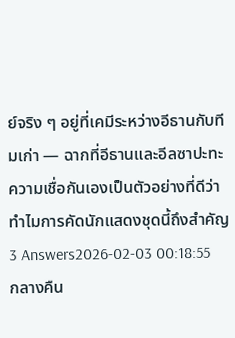ย์จริง ๆ อยู่ที่เคมีระหว่างอีธานกับทีมเก่า — ฉากที่อีธานและอีลซาปะทะความเชื่อกันเองเป็นตัวอย่างที่ดีว่าทำไมการคัดนักแสดงชุดนี้ถึงสำคัญ
3 Answers2026-02-03 00:18:55
กลางคืน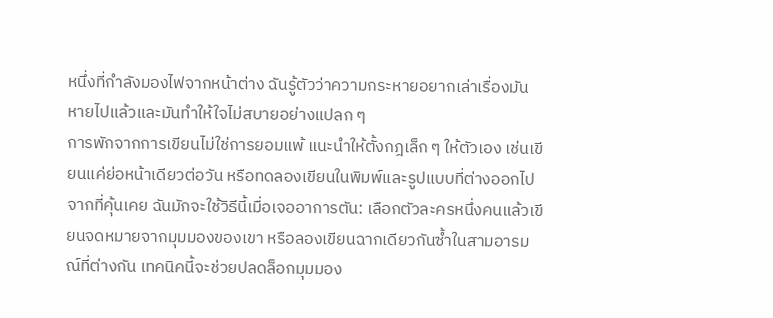หนึ่งที่กำลังมองไฟจากหน้าต่าง ฉันรู้ตัวว่าความกระหายอยากเล่าเรื่องมันหายไปแล้วและมันทำให้ใจไม่สบายอย่างแปลก ๆ
การพักจากการเขียนไม่ใช่การยอมแพ้ แนะนำให้ตั้งกฎเล็ก ๆ ให้ตัวเอง เช่นเขียนแค่ย่อหน้าเดียวต่อวัน หรือทดลองเขียนในพิมพ์และรูปแบบที่ต่างออกไปจากที่คุ้นเคย ฉันมักจะใช้วิธีนี้เมื่อเจออาการตัน: เลือกตัวละครหนึ่งคนแล้วเขียนจดหมายจากมุมมองของเขา หรือลองเขียนฉากเดียวกันซ้ำในสามอารมณ์ที่ต่างกัน เทคนิคนี้จะช่วยปลดล็อกมุมมอง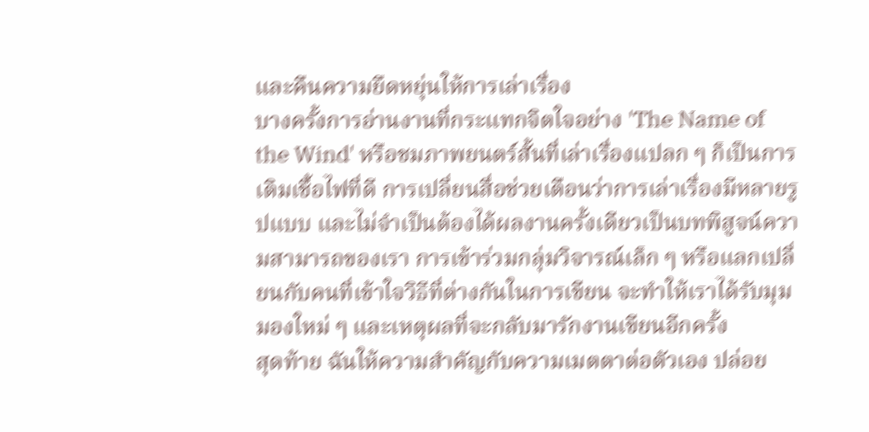และคืนความยืดหยุ่นให้การเล่าเรื่อง
บางครั้งการอ่านงานที่กระแทกจิตใจอย่าง 'The Name of the Wind' หรือชมภาพยนตร์สั้นที่เล่าเรื่องแปลก ๆ ก็เป็นการเติมเชื้อไฟที่ดี การเปลี่ยนสื่อช่วยเตือนว่าการเล่าเรื่องมีหลายรูปแบบ และไม่จำเป็นต้องได้ผลงานครั้งเดียวเป็นบทพิสูจน์ความสามารถของเรา การเข้าร่วมกลุ่มวิจารณ์เล็ก ๆ หรือแลกเปลี่ยนกับคนที่เข้าใจวิธีที่ต่างกันในการเขียน จะทำให้เราได้รับมุมมองใหม่ ๆ และเหตุผลที่จะกลับมารักงานเขียนอีกครั้ง
สุดท้าย ฉันให้ความสำคัญกับความเมตตาต่อตัวเอง ปล่อย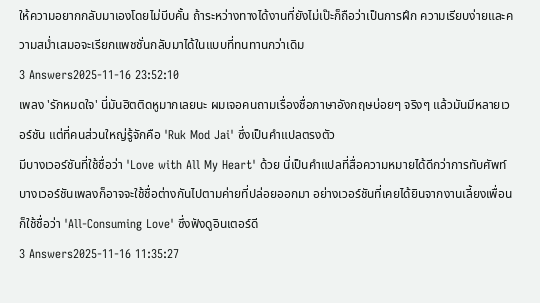ให้ความอยากกลับมาเองโดยไม่บีบคั้น ถ้าระหว่างทางได้งานที่ยังไม่เป๊ะก็ถือว่าเป็นการฝึก ความเรียบง่ายและความสม่ำเสมอจะเรียกแพชชั่นกลับมาได้ในแบบที่ทนทานกว่าเดิม
3 Answers2025-11-16 23:52:10
เพลง 'รักหมดใจ' นี่มันฮิตติดหูมากเลยนะ ผมเจอคนถามเรื่องชื่อภาษาอังกฤษบ่อยๆ จริงๆ แล้วมันมีหลายเวอร์ชัน แต่ที่คนส่วนใหญ่รู้จักคือ 'Ruk Mod Jai' ซึ่งเป็นคำแปลตรงตัว
มีบางเวอร์ชันที่ใช้ชื่อว่า 'Love with All My Heart' ด้วย นี่เป็นคำแปลที่สื่อความหมายได้ดีกว่าการทับศัพท์ บางเวอร์ชันเพลงก็อาจจะใช้ชื่อต่างกันไปตามค่ายที่ปล่อยออกมา อย่างเวอร์ชันที่เคยได้ยินจากงานเลี้ยงเพื่อนก็ใช้ชื่อว่า 'All-Consuming Love' ซึ่งฟังดูอินเตอร์ดี
3 Answers2025-11-16 11:35:27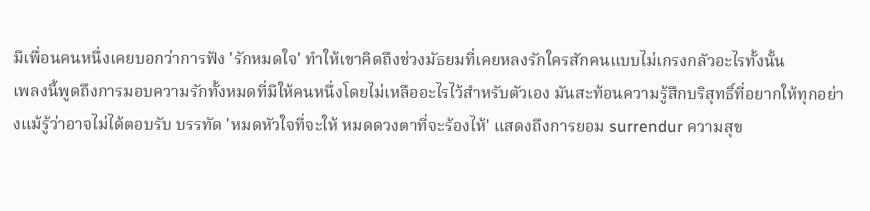มีเพื่อนคนหนึ่งเคยบอกว่าการฟัง 'รักหมดใจ' ทำให้เขาคิดถึงช่วงมัธยมที่เคยหลงรักใครสักคนแบบไม่เกรงกลัวอะไรทั้งนั้น
เพลงนี้พูดถึงการมอบความรักทั้งหมดที่มีให้คนหนึ่งโดยไม่เหลืออะไรไว้สำหรับตัวเอง มันสะท้อนความรู้สึกบริสุทธิ์ที่อยากให้ทุกอย่างแม้รู้ว่าอาจไม่ได้ตอบรับ บรรทัด 'หมดหัวใจที่จะให้ หมดดวงตาที่จะร้องไห้' แสดงถึงการยอม surrendur ความสุข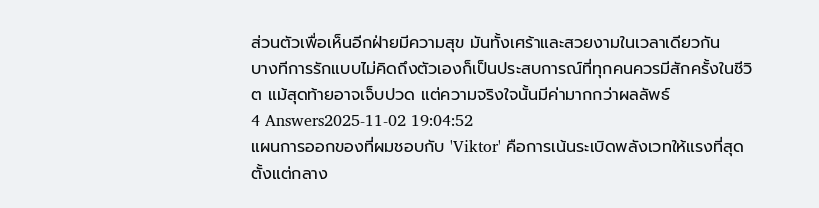ส่วนตัวเพื่อเห็นอีกฝ่ายมีความสุข มันทั้งเศร้าและสวยงามในเวลาเดียวกัน
บางทีการรักแบบไม่คิดถึงตัวเองก็เป็นประสบการณ์ที่ทุกคนควรมีสักครั้งในชีวิต แม้สุดท้ายอาจเจ็บปวด แต่ความจริงใจนั้นมีค่ามากกว่าผลลัพธ์
4 Answers2025-11-02 19:04:52
แผนการออกของที่ผมชอบกับ 'Viktor' คือการเน้นระเบิดพลังเวทให้แรงที่สุดตั้งแต่กลาง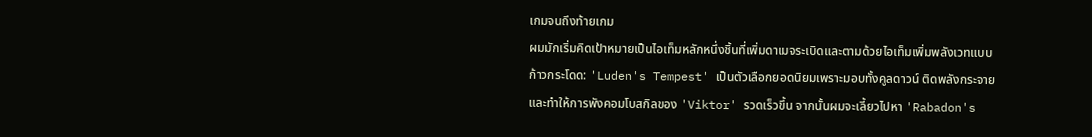เกมจนถึงท้ายเกม
ผมมักเริ่มคิดเป้าหมายเป็นไอเท็มหลักหนึ่งชิ้นที่เพิ่มดาเมจระเบิดและตามด้วยไอเท็มเพิ่มพลังเวทแบบก้าวกระโดด: 'Luden's Tempest' เป็นตัวเลือกยอดนิยมเพราะมอบทั้งคูลดาวน์ ติดพลังกระจาย และทำให้การพังคอมโบสกิลของ 'Viktor' รวดเร็วขึ้น จากนั้นผมจะเลี้ยวไปหา 'Rabadon's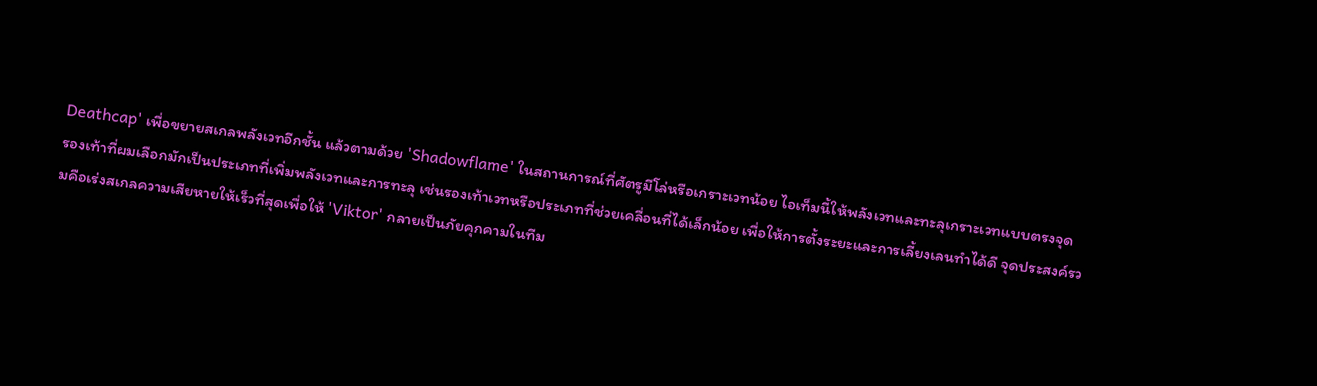Deathcap' เพื่อขยายสเกลพลังเวทอีกชั้น แล้วตามด้วย 'Shadowflame' ในสถานการณ์ที่ศัตรูมีโล่หรือเกราะเวทน้อย ไอเท็มนี้ให้พลังเวทและทะลุเกราะเวทแบบตรงจุด
รองเท้าที่ผมเลือกมักเป็นประเภทที่เพิ่มพลังเวทและการทะลุ เช่นรองเท้าเวทหรือประเภทที่ช่วยเคลื่อนที่ได้เล็กน้อย เพื่อให้การตั้งระยะและการเลี้ยงเลนทำได้ดี จุดประสงค์รวมคือเร่งสเกลความเสียหายให้เร็วที่สุดเพื่อให้ 'Viktor' กลายเป็นภัยคุกคามในทีม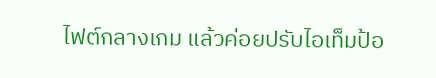ไฟต์กลางเกม แล้วค่อยปรับไอเท็มป้อ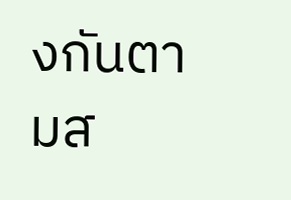งกันตามส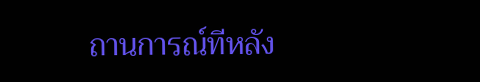ถานการณ์ทีหลัง